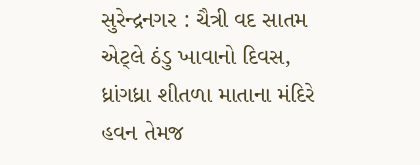સુરેન્દ્રનગર : ચૈત્રી વદ સાતમ એટ્લે ઠંડુ ખાવાનો દિવસ, ધ્રાંગધ્રા શીતળા માતાના મંદિરે હવન તેમજ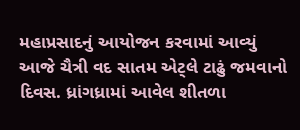મહાપ્રસાદનું આયોજન કરવામાં આવ્યું
આજે ચૈત્રી વદ સાતમ એટ્લે ટાઢું જમવાનો દિવસ. ધ્રાંગધ્રામાં આવેલ શીતળા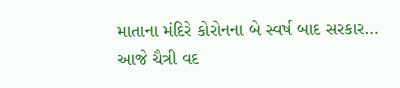માતાના મંદિરે કોરોનના બે સ્વર્ષ બાદ સરકાર…
આજે ચૈત્રી વદ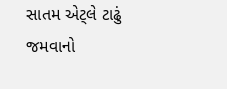સાતમ એટ્લે ટાઢું જમવાનો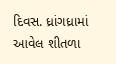દિવસ. ધ્રાંગધ્રામાં આવેલ શીતળા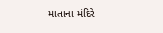માતાના મંદિરે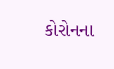કોરોનના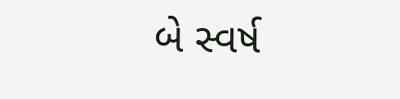બે સ્વર્ષ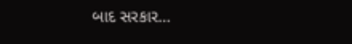બાદ સરકાર…